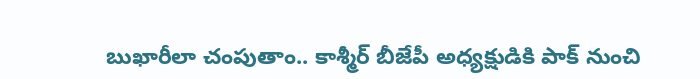బుఖారీలా చంపుతాం.. కాశ్మీర్ బీజేపీ అధ్యక్షుడికి పాక్ నుంచి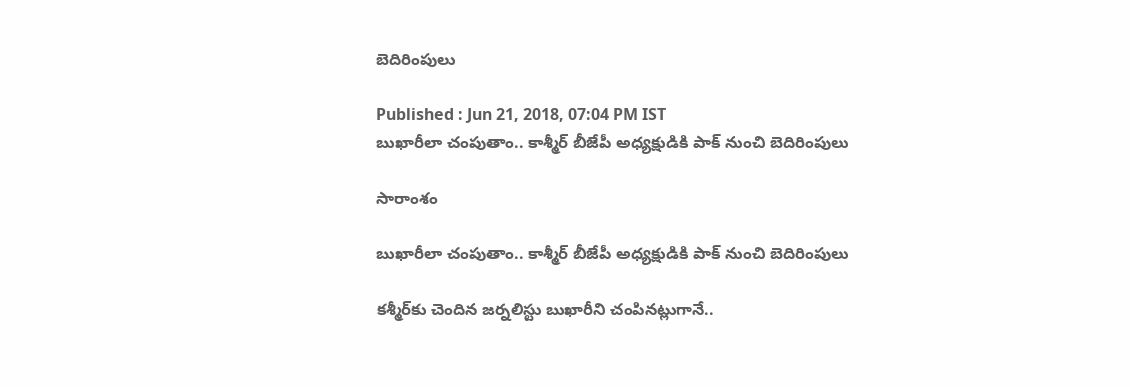బెదిరింపులు

Published : Jun 21, 2018, 07:04 PM IST
బుఖారీలా చంపుతాం.. కాశ్మీర్ బీజేపీ అధ్యక్షుడికి పాక్ నుంచి బెదిరింపులు

సారాంశం

బుఖారీలా చంపుతాం.. కాశ్మీర్ బీజేపీ అధ్యక్షుడికి పాక్ నుంచి బెదిరింపులు

కశ్మీర్‌కు చెందిన జర్నలిస్టు బుఖారీని చంపినట్లుగానే..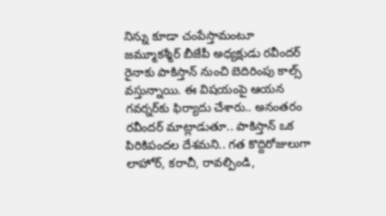నిన్ను కూడా చంపేస్తామంటూ జమ్మూకశ్మీర్ బీజేపీ అధ్యక్షుడు రవీందర్ రైనాకు పాకిస్తాన్ నుంచి బెదిరింపు కాల్స్ వస్తున్నాయి. ఈ విషయంపై ఆయన గవర్నర్‌కు ఫిర్యాదు చేశారు.. అనంతరం రవీందర్ మాట్లాడుతూ.. పాకిస్తాన్ ఒక పిరికిపందల దేశమని.. గత కొద్దిరోజులుగా లాహోర్, కరాచీ, రావల్పిండి,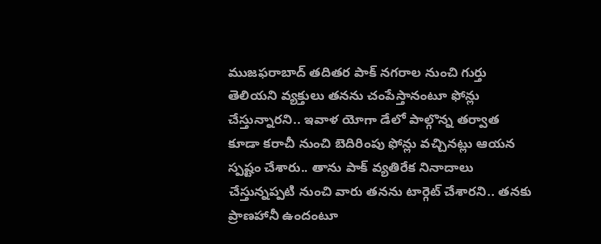ముజఫరాబాద్ తదితర పాక్ నగరాల నుంచి గుర్తు తెలియని వ్యక్తులు తనను చంపేస్తానంటూ ఫోన్లు చేస్తున్నారని.. ఇవాళ యోగా డేలో పాల్గొన్న తర్వాత కూడా కరాచీ నుంచి బెదిరింపు ఫోన్లు వచ్చినట్లు ఆయన స్పష్టం చేశారు.. తాను పాక్ వ్యతిరేక నినాదాలు చేస్తున్నప్పటి నుంచి వారు తనను టార్గెట్ చేశారని.. తనకు ప్రాణహానీ ఉందంటూ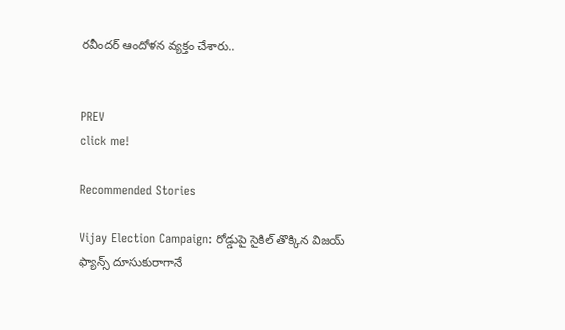రవీందర్ ఆందోళన వ్యక్తం చేశారు..


PREV
click me!

Recommended Stories

Vijay Election Campaign: రోడ్డుపై సైకిల్ తొక్కిన విజయ్ ఫ్యాన్స్ దూసుకురాగానే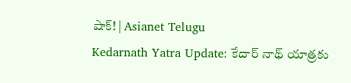షాక్! | Asianet Telugu
Kedarnath Yatra Update: కేదార్ నాథ్ యాత్రకు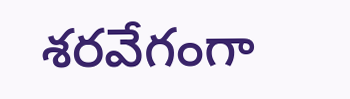శరవేగంగా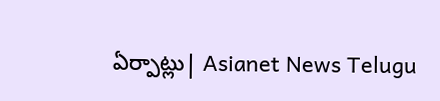ఏర్పాట్లు| Asianet News Telugu